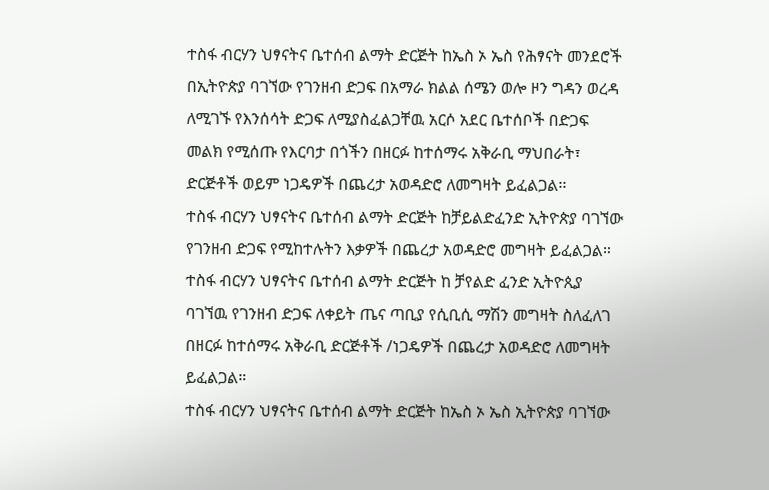ተስፋ ብርሃን ህፃናትና ቤተሰብ ልማት ድርጅት ከኤስ ኦ ኤስ የሕፃናት መንደሮች በኢትዮጵያ ባገኘው የገንዘብ ድጋፍ በአማራ ክልል ሰሜን ወሎ ዞን ግዳን ወረዳ ለሚገኙ የእንሰሳት ድጋፍ ለሚያስፈልጋቸዉ አርሶ አደር ቤተሰቦች በድጋፍ መልክ የሚሰጡ የእርባታ በጎችን በዘርፉ ከተሰማሩ አቅራቢ ማህበራት፣ ድርጅቶች ወይም ነጋዴዎች በጨረታ አወዳድሮ ለመግዛት ይፈልጋል፡፡
ተስፋ ብርሃን ህፃናትና ቤተሰብ ልማት ድርጅት ከቻይልድፈንድ ኢትዮጵያ ባገኘው የገንዘብ ድጋፍ የሚከተሉትን እቃዎች በጨረታ አወዳድሮ መግዛት ይፈልጋል።
ተስፋ ብርሃን ህፃናትና ቤተሰብ ልማት ድርጅት ከ ቻየልድ ፈንድ ኢትዮጲያ ባገኘዉ የገንዘብ ድጋፍ ለቀይት ጤና ጣቢያ የሲቢሲ ማሽን መግዛት ስለፈለገ በዘርፉ ከተሰማሩ አቅራቢ ድርጅቶች /ነጋዴዎች በጨረታ አወዳድሮ ለመግዛት ይፈልጋል።
ተስፋ ብርሃን ህፃናትና ቤተሰብ ልማት ድርጅት ከኤስ ኦ ኤስ ኢትዮጵያ ባገኘው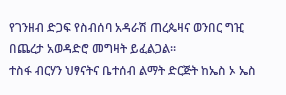የገንዘብ ድጋፍ የስብሰባ አዳራሽ ጠረጴዛና ወንበር ግዢ በጨረታ አወዳድሮ መግዛት ይፈልጋል።
ተስፋ ብርሃን ህፃናትና ቤተሰብ ልማት ድርጅት ከኤስ ኦ ኤስ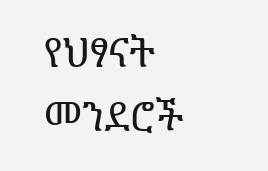የህፃናት መንደሮች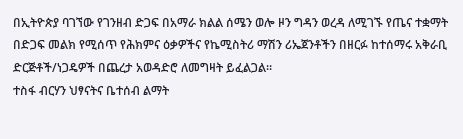በኢትዮጵያ ባገኘው የገንዘብ ድጋፍ በአማራ ክልል ሰሜን ወሎ ዞን ግዳን ወረዳ ለሚገኙ የጤና ተቋማት በድጋፍ መልክ የሚሰጥ የሕክምና ዕቃዎችና የኬሚስትሪ ማሽን ሪኤጀንቶችን በዘርፉ ከተሰማሩ አቅራቢ ድርጅቶች/ነጋዴዎች በጨረታ አወዳድሮ ለመግዛት ይፈልጋል።
ተስፋ ብርሃን ህፃናትና ቤተሰብ ልማት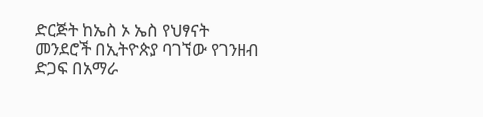ድርጅት ከኤስ ኦ ኤስ የህፃናት መንደሮች በኢትዮጵያ ባገኘው የገንዘብ ድጋፍ በአማራ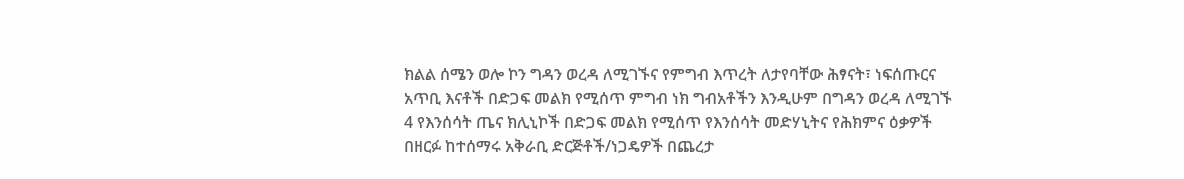ክልል ሰሜን ወሎ ኮን ግዳን ወረዳ ለሚገኙና የምግብ እጥረት ለታየባቸው ሕፃናት፣ ነፍሰጡርና አጥቢ እናቶች በድጋፍ መልክ የሚሰጥ ምግብ ነክ ግብአቶችን እንዲሁም በግዳን ወረዳ ለሚገኙ 4 የእንሰሳት ጤና ክሊኒኮች በድጋፍ መልክ የሚሰጥ የእንሰሳት መድሃኒትና የሕክምና ዕቃዎች በዘርፉ ከተሰማሩ አቅራቢ ድርጅቶች/ነጋዴዎች በጨረታ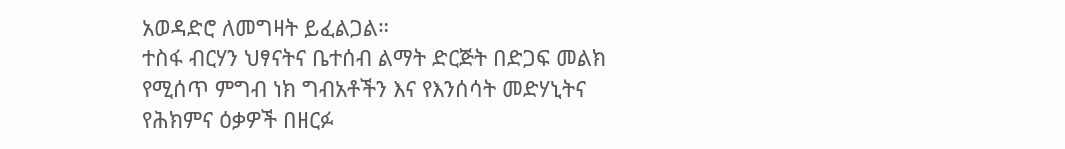አወዳድሮ ለመግዛት ይፈልጋል።
ተስፋ ብርሃን ህፃናትና ቤተሰብ ልማት ድርጅት በድጋፍ መልክ የሚሰጥ ምግብ ነክ ግብአቶችን እና የእንሰሳት መድሃኒትና የሕክምና ዕቃዎች በዘርፉ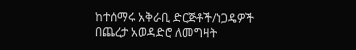ከተሰማሩ አቅራቢ ድርጅቶች/ነጋዴዎች በጨረታ አወዳድሮ ለመግዛት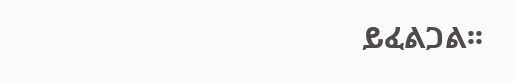ይፈልጋል፡፡